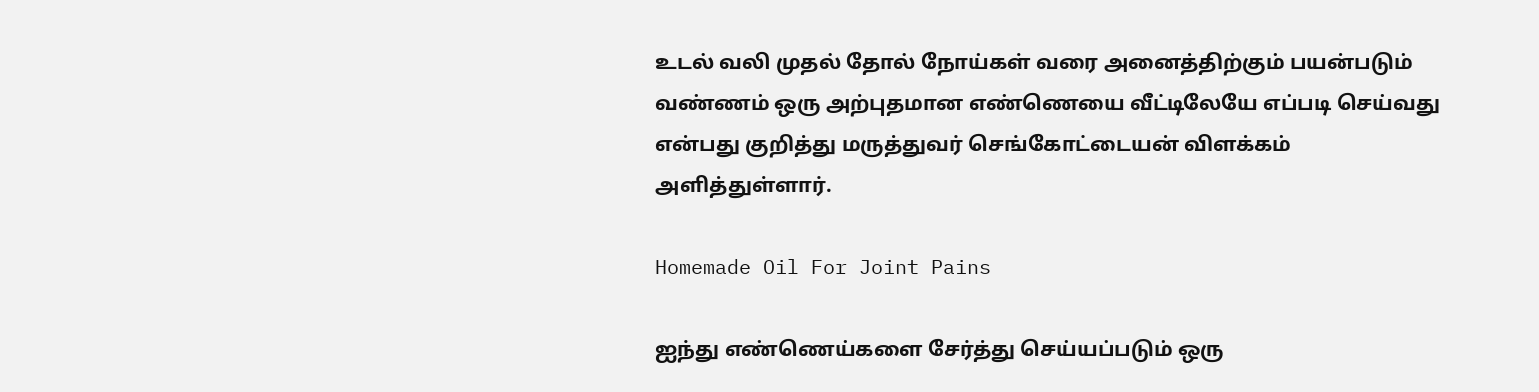உடல் வலி முதல் தோல் நோய்கள் வரை அனைத்திற்கும் பயன்படும் வண்ணம் ஒரு அற்புதமான எண்ணெயை வீட்டிலேயே எப்படி செய்வது என்பது குறித்து மருத்துவர் செங்கோட்டையன் விளக்கம் அளித்துள்ளார்.

Homemade Oil For Joint Pains

ஐந்து எண்ணெய்களை சேர்த்து செய்யப்படும் ஒரு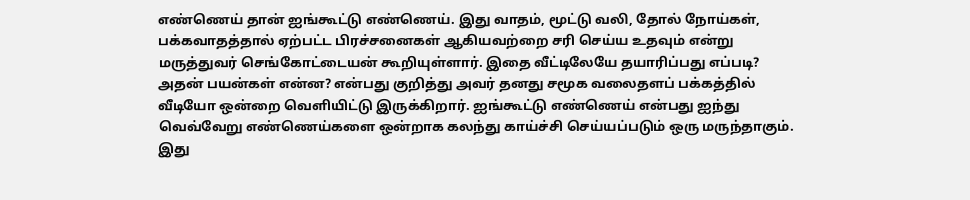எண்ணெய் தான் ஐங்கூட்டு எண்ணெய். இது வாதம், மூட்டு வலி, தோல் நோய்கள், பக்கவாதத்தால் ஏற்பட்ட பிரச்சனைகள் ஆகியவற்றை சரி செய்ய உதவும் என்று மருத்துவர் செங்கோட்டையன் கூறியுள்ளார். இதை வீட்டிலேயே தயாரிப்பது எப்படி? அதன் பயன்கள் என்ன? என்பது குறித்து அவர் தனது சமூக வலைதளப் பக்கத்தில் வீடியோ ஒன்றை வெளியிட்டு இருக்கிறார். ஐங்கூட்டு எண்ணெய் என்பது ஐந்து வெவ்வேறு எண்ணெய்களை ஒன்றாக கலந்து காய்ச்சி செய்யப்படும் ஒரு மருந்தாகும். இது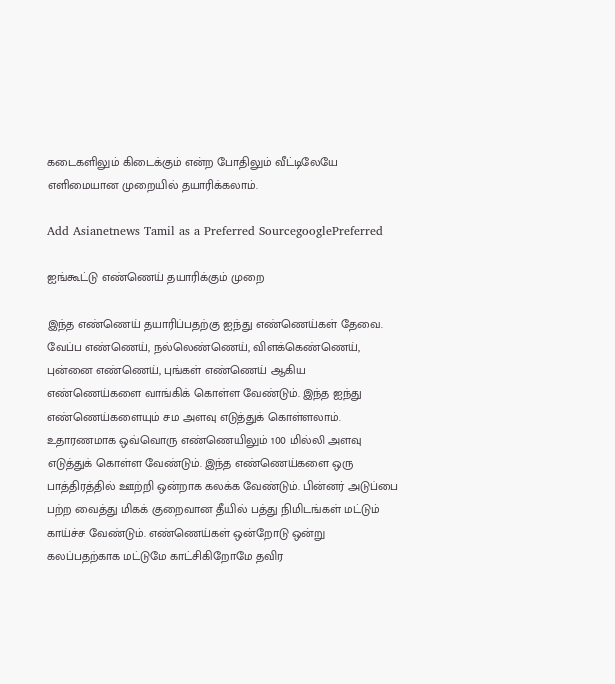கடைகளிலும் கிடைக்கும் என்ற போதிலும் வீட்டிலேயே எளிமையான முறையில் தயாரிக்கலாம்.

Add Asianetnews Tamil as a Preferred SourcegooglePreferred

ஐங்கூட்டு எண்ணெய் தயாரிக்கும் முறை

இந்த எண்ணெய் தயாரிப்பதற்கு ஐந்து எண்ணெய்கள் தேவை. வேப்ப எண்ணெய், நல்லெண்ணெய், விளக்கெண்ணெய், புன்னை எண்ணெய், புங்கள் எண்ணெய் ஆகிய எண்ணெய்களை வாங்கிக் கொள்ள வேண்டும். இந்த ஐந்து எண்ணெய்களையும் சம அளவு எடுத்துக் கொள்ளலாம். உதாரணமாக ஒவ்வொரு எண்ணெயிலும் 100 மில்லி அளவு எடுத்துக் கொள்ள வேண்டும். இந்த எண்ணெய்களை ஒரு பாத்திரத்தில் ஊற்றி ஒன்றாக கலக்க வேண்டும். பின்னர் அடுப்பை பற்ற வைத்து மிகக் குறைவான தீயில் பத்து நிமிடங்கள் மட்டும் காய்ச்ச வேண்டும். எண்ணெய்கள் ஒன்றோடு ஒன்று கலப்பதற்காக மட்டுமே காட்சிகிறோமே தவிர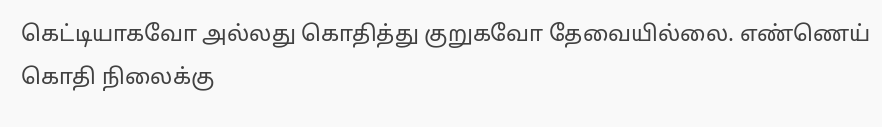கெட்டியாகவோ அல்லது கொதித்து குறுகவோ தேவையில்லை. எண்ணெய் கொதி நிலைக்கு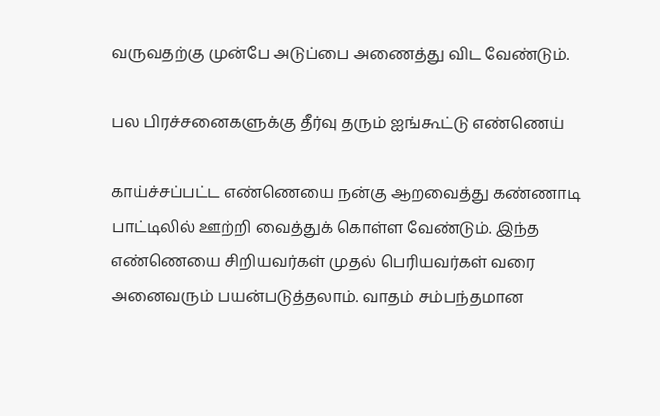வருவதற்கு முன்பே அடுப்பை அணைத்து விட வேண்டும்.

பல பிரச்சனைகளுக்கு தீர்வு தரும் ஐங்கூட்டு எண்ணெய்

காய்ச்சப்பட்ட எண்ணெயை நன்கு ஆறவைத்து கண்ணாடி பாட்டிலில் ஊற்றி வைத்துக் கொள்ள வேண்டும். இந்த எண்ணெயை சிறியவர்கள் முதல் பெரியவர்கள் வரை அனைவரும் பயன்படுத்தலாம். வாதம் சம்பந்தமான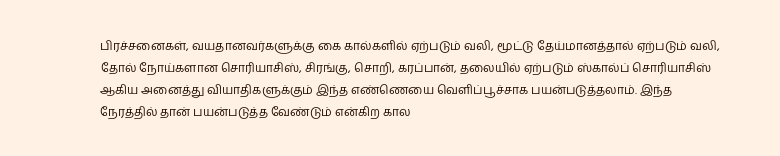பிரச்சனைகள், வயதானவர்களுக்கு கை கால்களில் ஏற்படும் வலி, மூட்டு தேய்மானத்தால் ஏற்படும் வலி, தோல் நோய்களான சொரியாசிஸ், சிரங்கு, சொறி, கரப்பான், தலையில் ஏற்படும் ஸ்கால்ப் சொரியாசிஸ் ஆகிய அனைத்து வியாதிகளுக்கும் இந்த எண்ணெயை வெளிப்பூச்சாக பயன்படுத்தலாம். இந்த நேரத்தில் தான் பயன்படுத்த வேண்டும் என்கிற கால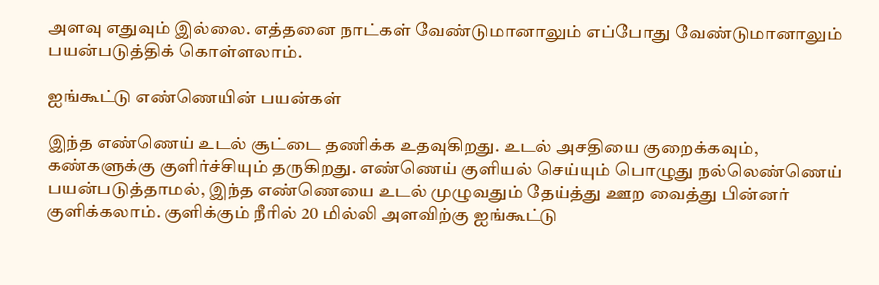அளவு எதுவும் இல்லை. எத்தனை நாட்கள் வேண்டுமானாலும் எப்போது வேண்டுமானாலும் பயன்படுத்திக் கொள்ளலாம்.

ஐங்கூட்டு எண்ணெயின் பயன்கள்

இந்த எண்ணெய் உடல் சூட்டை தணிக்க உதவுகிறது. உடல் அசதியை குறைக்கவும், கண்களுக்கு குளிர்ச்சியும் தருகிறது. எண்ணெய் குளியல் செய்யும் பொழுது நல்லெண்ணெய் பயன்படுத்தாமல், இந்த எண்ணெயை உடல் முழுவதும் தேய்த்து ஊற வைத்து பின்னர் குளிக்கலாம். குளிக்கும் நீரில் 20 மில்லி அளவிற்கு ஐங்கூட்டு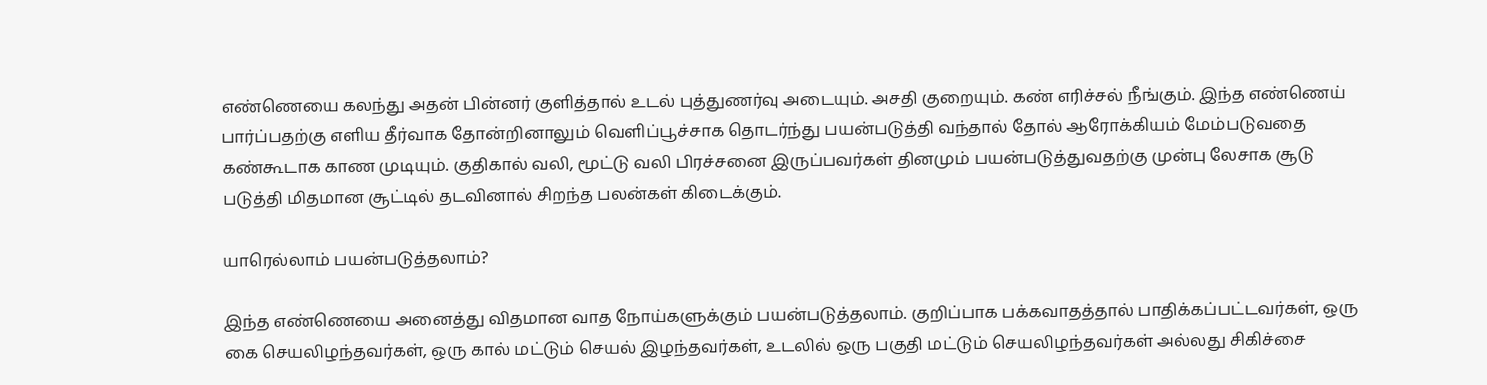எண்ணெயை கலந்து அதன் பின்னர் குளித்தால் உடல் புத்துணர்வு அடையும். அசதி குறையும். கண் எரிச்சல் நீங்கும். இந்த எண்ணெய் பார்ப்பதற்கு எளிய தீர்வாக தோன்றினாலும் வெளிப்பூச்சாக தொடர்ந்து பயன்படுத்தி வந்தால் தோல் ஆரோக்கியம் மேம்படுவதை கண்கூடாக காண முடியும். குதிகால் வலி, மூட்டு வலி பிரச்சனை இருப்பவர்கள் தினமும் பயன்படுத்துவதற்கு முன்பு லேசாக சூடு படுத்தி மிதமான சூட்டில் தடவினால் சிறந்த பலன்கள் கிடைக்கும்.

யாரெல்லாம் பயன்படுத்தலாம்?

இந்த எண்ணெயை அனைத்து விதமான வாத நோய்களுக்கும் பயன்படுத்தலாம். குறிப்பாக பக்கவாதத்தால் பாதிக்கப்பட்டவர்கள், ஒரு கை செயலிழந்தவர்கள், ஒரு கால் மட்டும் செயல் இழந்தவர்கள், உடலில் ஒரு பகுதி மட்டும் செயலிழந்தவர்கள் அல்லது சிகிச்சை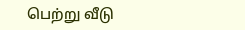பெற்று வீடு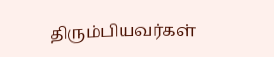திரும்பியவர்கள்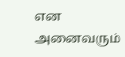என அனைவரும்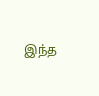இந்த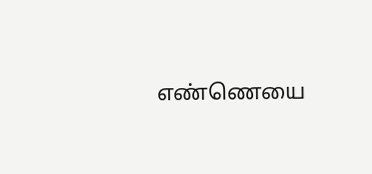எண்ணெயை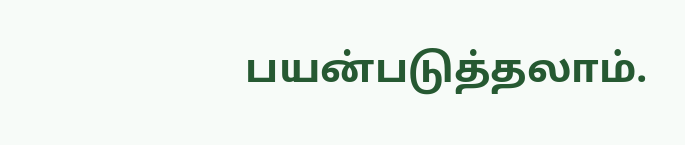பயன்படுத்தலாம்.